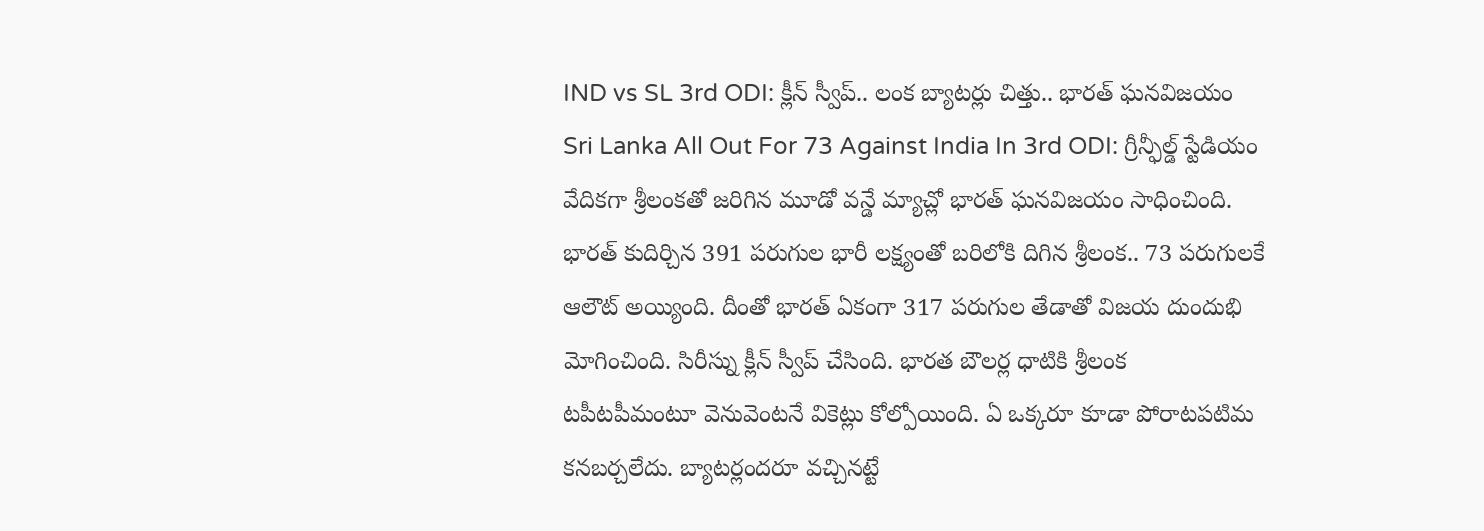IND vs SL 3rd ODI: క్లీన్ స్వీప్.. లంక బ్యాటర్లు చిత్తు.. భారత్ ఘనవిజయం
Sri Lanka All Out For 73 Against India In 3rd ODI: గ్రీన్ఫీల్డ్ స్టేడియం వేదికగా శ్రీలంకతో జరిగిన మూడో వన్డే మ్యాచ్లో భారత్ ఘనవిజయం సాధించింది. భారత్ కుదిర్చిన 391 పరుగుల భారీ లక్ష్యంతో బరిలోకి దిగిన శ్రీలంక.. 73 పరుగులకే ఆలౌట్ అయ్యింది. దీంతో భారత్ ఏకంగా 317 పరుగుల తేడాతో విజయ దుందుభి మోగించింది. సిరీస్ను క్లీన్ స్వీప్ చేసింది. భారత బౌలర్ల ధాటికి శ్రీలంక టపీటపీమంటూ వెనువెంటనే వికెట్లు కోల్పోయింది. ఏ ఒక్కరూ కూడా పోరాటపటిమ కనబర్చలేదు. బ్యాటర్లందరూ వచ్చినట్టే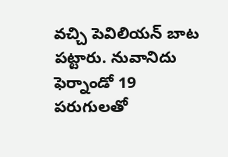వచ్చి పెవిలియన్ బాట పట్టారు. నువానిదు ఫెర్నాండో 19 పరుగులతో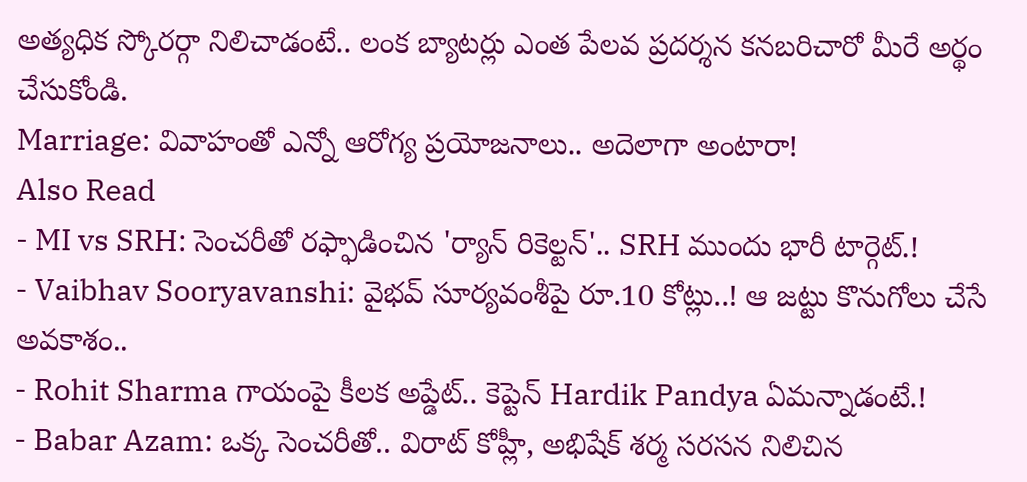అత్యధిక స్కోరర్గా నిలిచాడంటే.. లంక బ్యాటర్లు ఎంత పేలవ ప్రదర్శన కనబరిచారో మీరే అర్థం చేసుకోండి.
Marriage: వివాహంతో ఎన్నో ఆరోగ్య ప్రయోజనాలు.. అదెలాగా అంటారా!
Also Read
- MI vs SRH: సెంచరీతో రఫ్ఫాడించిన 'ర్యాన్ రికెల్టన్'.. SRH ముందు భారీ టార్గెట్.!
- Vaibhav Sooryavanshi: వైభవ్ సూర్యవంశీపై రూ.10 కోట్లు..! ఆ జట్టు కొనుగోలు చేసే అవకాశం..
- Rohit Sharma గాయంపై కీలక అప్డేట్.. కెప్టెన్ Hardik Pandya ఏమన్నాడంటే.!
- Babar Azam: ఒక్క సెంచరీతో.. విరాట్ కోహ్లీ, అభిషేక్ శర్మ సరసన నిలిచిన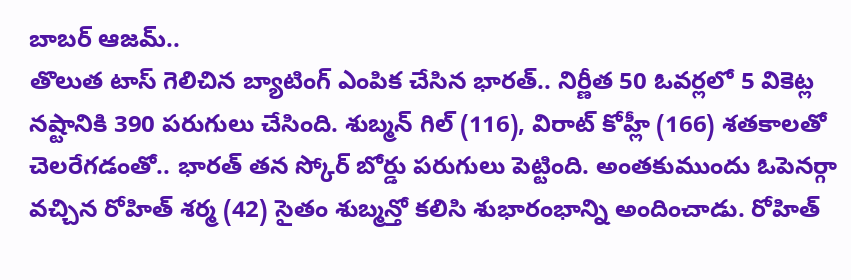బాబర్ ఆజమ్..
తొలుత టాస్ గెలిచిన బ్యాటింగ్ ఎంపిక చేసిన భారత్.. నిర్ణీత 50 ఓవర్లలో 5 వికెట్ల నష్టానికి 390 పరుగులు చేసింది. శుబ్మన్ గిల్ (116), విరాట్ కోహ్లీ (166) శతకాలతో చెలరేగడంతో.. భారత్ తన స్కోర్ బోర్డు పరుగులు పెట్టింది. అంతకుముందు ఓపెనర్గా వచ్చిన రోహిత్ శర్మ (42) సైతం శుబ్మన్తో కలిసి శుభారంభాన్ని అందించాడు. రోహిత్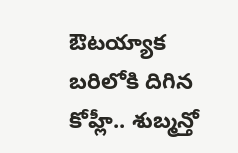ఔటయ్యాక బరిలోకి దిగిన కోహ్లీ.. శుబ్మన్తో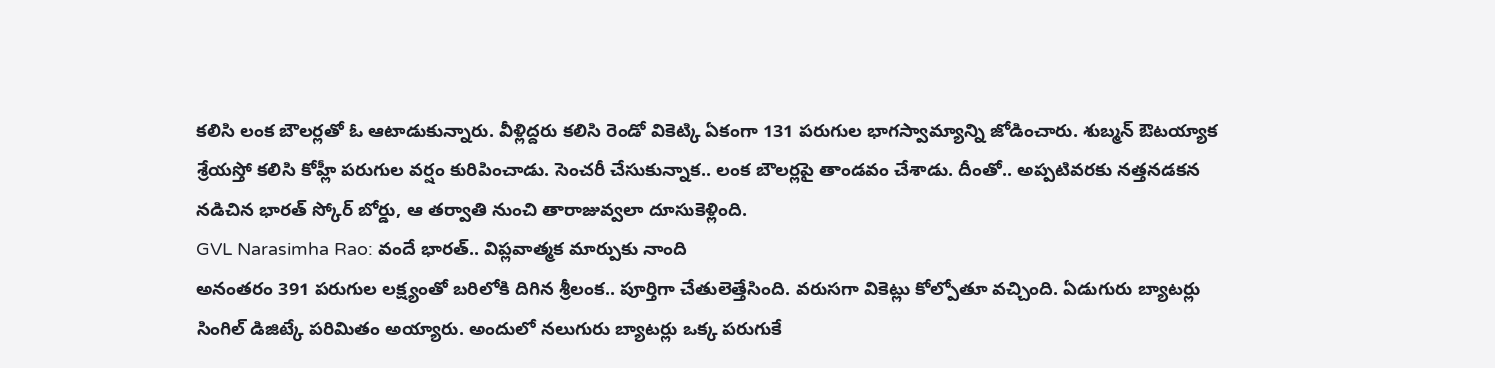కలిసి లంక బౌలర్లతో ఓ ఆటాడుకున్నారు. వీళ్లిద్దరు కలిసి రెండో వికెట్కి ఏకంగా 131 పరుగుల భాగస్వామ్యాన్ని జోడించారు. శుబ్మన్ ఔటయ్యాక శ్రేయస్తో కలిసి కోహ్లీ పరుగుల వర్షం కురిపించాడు. సెంచరీ చేసుకున్నాక.. లంక బౌలర్లపై తాండవం చేశాడు. దీంతో.. అప్పటివరకు నత్తనడకన నడిచిన భారత్ స్కోర్ బోర్డు, ఆ తర్వాతి నుంచి తారాజువ్వలా దూసుకెళ్లింది.
GVL Narasimha Rao: వందే భారత్.. విప్లవాత్మక మార్పుకు నాంది
అనంతరం 391 పరుగుల లక్ష్యంతో బరిలోకి దిగిన శ్రీలంక.. పూర్తిగా చేతులెత్తేసింది. వరుసగా వికెట్లు కోల్పోతూ వచ్చింది. ఏడుగురు బ్యాటర్లు సింగిల్ డిజిట్కే పరిమితం అయ్యారు. అందులో నలుగురు బ్యాటర్లు ఒక్క పరుగుకే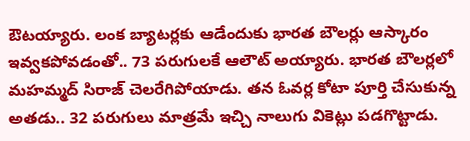ఔటయ్యారు. లంక బ్యాటర్లకు ఆడేందుకు భారత బౌలర్లు ఆస్కారం ఇవ్వకపోవడంతో.. 73 పరుగులకే ఆలౌట్ అయ్యారు. భారత బౌలర్లలో మహమ్మద్ సిరాజ్ చెలరేగిపోయాడు. తన ఓవర్ల కోటా పూర్తి చేసుకున్న అతడు.. 32 పరుగులు మాత్రమే ఇచ్చి నాలుగు వికెట్లు పడగొట్టాడు.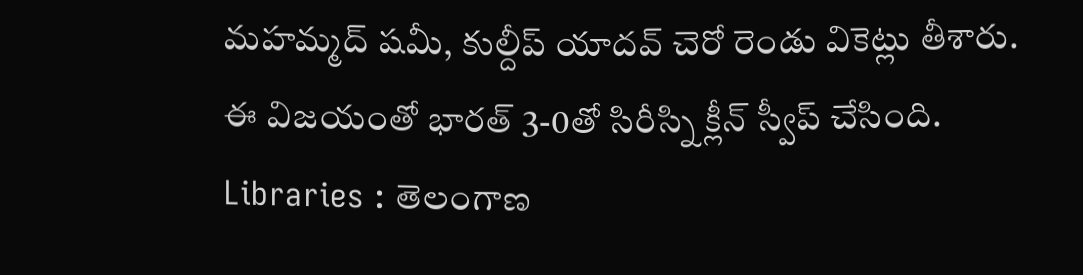మహమ్మద్ షమీ, కుల్దీప్ యాదవ్ చెరో రెండు వికెట్లు తీశారు. ఈ విజయంతో భారత్ 3-0తో సిరీస్ని క్లీన్ స్వీప్ చేసింది.
Libraries : తెలంగాణ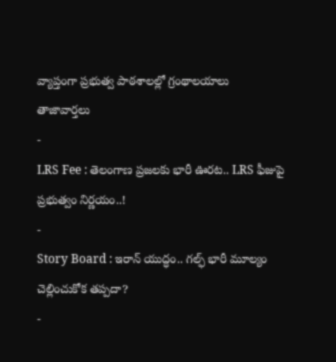వ్యాప్తంగా ప్రభుత్వ పాఠశాలల్లో గ్రంథాలయాలు
తాజావార్తలు
-
LRS Fee : తెలంగాణ ప్రజలకు భారీ ఊరట.. LRS ఫీజుపై ప్రభుత్వం నిర్ణయం..!
-
Story Board : ఇరాన్ యుద్ధం.. గల్ఫ్ భారీ మూల్యం చెల్లించుకోక తప్పదా?
-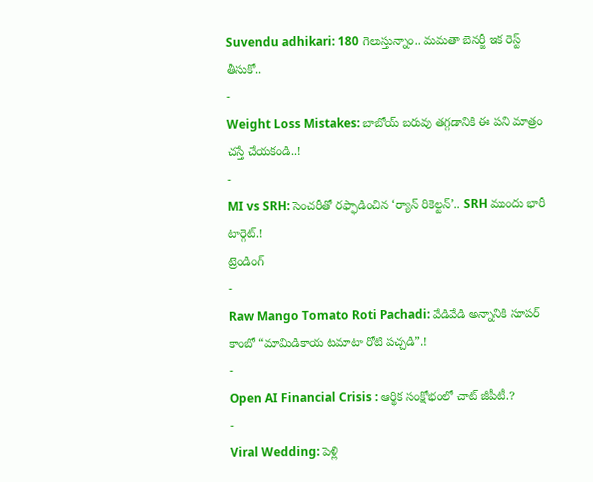Suvendu adhikari: 180 గెలుస్తున్నాం.. మమతా బెనర్జీ ఇక రెస్ట్ తీసుకో..
-
Weight Loss Mistakes: బాబోయ్ బరువు తగ్గడానికి ఈ పని మాత్రం చస్తే చేయకండి..!
-
MI vs SRH: సెంచరీతో రఫ్ఫాడించిన ‘ర్యాన్ రికెల్టన్’.. SRH ముందు భారీ టార్గెట్.!
ట్రెండింగ్
-
Raw Mango Tomato Roti Pachadi: వేడివేడి అన్నానికి సూపర్ కాంబో “మామిడికాయ టమాటా రోటి పచ్చడి”.!
-
Open AI Financial Crisis : ఆర్థిక సంక్షోభంలో చాట్ జీపీటీ.?
-
Viral Wedding: పెళ్లి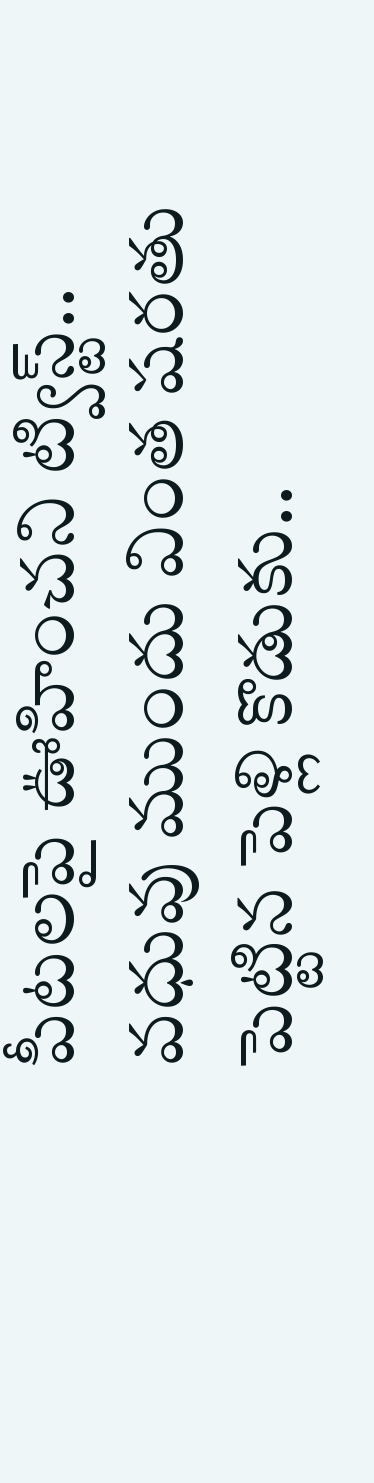పీటలపై ఊహించని ట్విస్ట్.. వధువు ముందు వింత షరతు పెట్టిన పెళ్లి కొడుకు..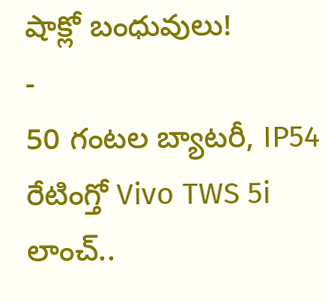షాక్లో బంధువులు!
-
50 గంటల బ్యాటరీ, IP54 రేటింగ్తో Vivo TWS 5i లాంచ్..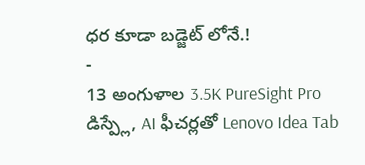ధర కూడా బడ్జెట్ లోనే.!
-
13 అంగుళాల 3.5K PureSight Pro డిస్ప్లే, AI ఫీచర్లతో Lenovo Idea Tab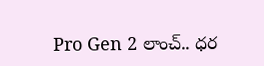Pro Gen 2 లాంచ్.. ధర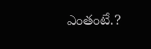ఎంతంటే.?